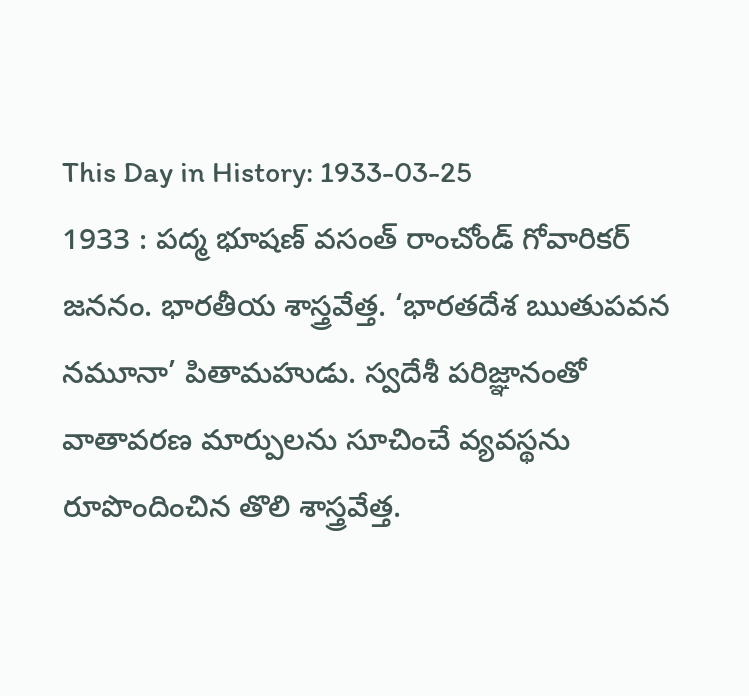This Day in History: 1933-03-25
1933 : పద్మ భూషణ్ వసంత్ రాంచోండ్ గోవారికర్ జననం. భారతీయ శాస్త్రవేత్త. ‘భారతదేశ ఋతుపవన నమూనా’ పితామహుడు. స్వదేశీ పరిజ్ఞానంతో వాతావరణ మార్పులను సూచించే వ్యవస్థను రూపొందించిన తొలి శాస్త్రవేత్త.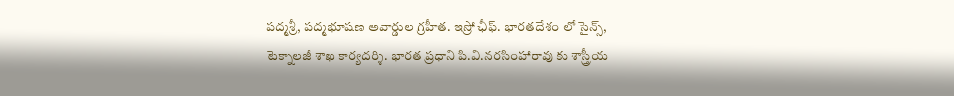పద్మశ్రీ, పద్మభూషణ అవార్డుల గ్రహీత. ఇస్రో ఛీఫ్. భారతదేశం లో సైన్స్, టెక్నాలజీ శాఖ కార్యదర్శి. భారత ప్రధాని పి.వి.నరసింహారావు కు శాస్త్రీయ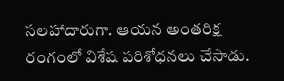సలహాదారుగా. ఆయన అంతరిక్ష రంగంలో విశేష పరిశోధనలు చేసాడు.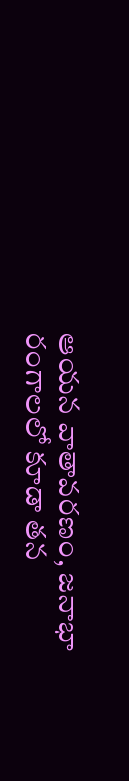ఆయన వాతావరణం, జనాభా రంగాలలో కూడా తన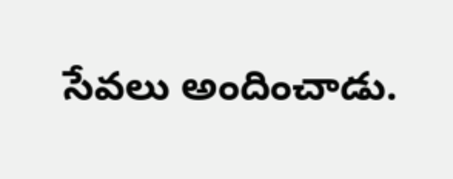సేవలు అందించాడు.